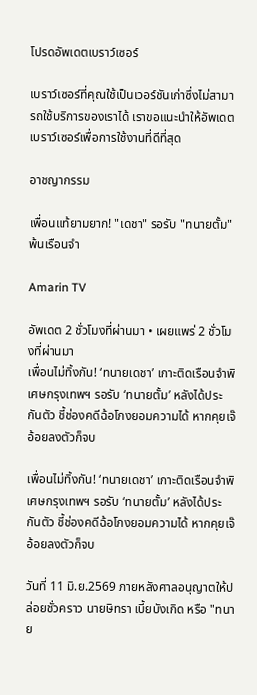โปรดอัพเดตเบราว์เซอร์

เบราว์เซอร์ที่คุณใช้เป็นเวอร์ชันเก่าซึ่งไม่สามารถใช้บริการของเราได้ เราขอแนะนำให้อัพเดตเบราว์เซอร์เพื่อการใช้งานที่ดีที่สุด

อาชญากรรม

เพื่อนแท้ยามยาก! "เดชา" รอรับ "ทนายตั้ม" พ้นเรือนจำ

Amarin TV

อัพเดต 2 ชั่วโมงที่ผ่านมา • เผยแพร่ 2 ชั่วโมงที่ผ่านมา
เพื่อนไม่ทิ้งกัน! ‘ทนายเดชา’ เกาะติดเรือนจำพิเศษกรุงเทพฯ รอรับ ‘ทนายตั้ม’ หลังได้ประกันตัว ชี้ช่องคดีฉ้อโกงยอมความได้ หากคุยเจ๊อ้อยลงตัวก็จบ

เพื่อนไม่ทิ้งกัน! ‘ทนายเดชา’ เกาะติดเรือนจำพิเศษกรุงเทพฯ รอรับ ‘ทนายตั้ม’ หลังได้ประกันตัว ชี้ช่องคดีฉ้อโกงยอมความได้ หากคุยเจ๊อ้อยลงตัวก็จบ

วันที่ 11 มิ.ย.2569 ภายหลังศาลอนุญาตให้ปล่อยชั่วคราว นายษิทรา เบี้ยบังเกิด หรือ "ทนาย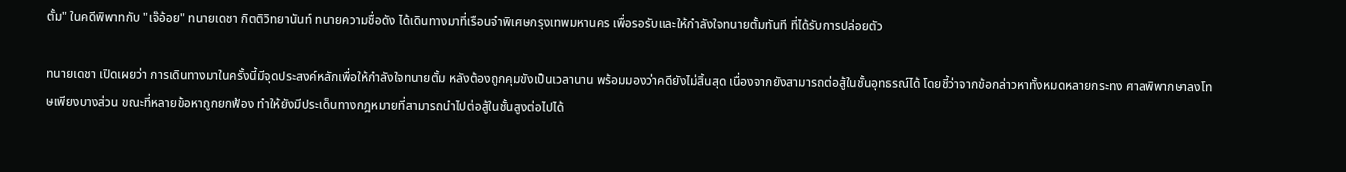ตั้ม" ในคดีพิพาทกับ "เจ๊อ้อย" ทนายเดชา กิตติวิทยานันท์ ทนายความชื่อดัง ได้เดินทางมาที่เรือนจำพิเศษกรุงเทพมหานคร เพื่อรอรับและให้กำลังใจทนายตั้มทันที ที่ได้รับการปล่อยตัว

ทนายเดชา เปิดเผยว่า การเดินทางมาในครั้งนี้มีจุดประสงค์หลักเพื่อให้กำลังใจทนายตั้ม หลังต้องถูกคุมขังเป็นเวลานาน พร้อมมองว่าคดียังไม่สิ้นสุด เนื่องจากยังสามารถต่อสู้ในชั้นอุทธรณ์ได้ โดยชี้ว่าจากข้อกล่าวหาทั้งหมดหลายกระทง ศาลพิพากษาลงโทษเพียงบางส่วน ขณะที่หลายข้อหาถูกยกฟ้อง ทำให้ยังมีประเด็นทางกฎหมายที่สามารถนำไปต่อสู้ในชั้นสูงต่อไปได้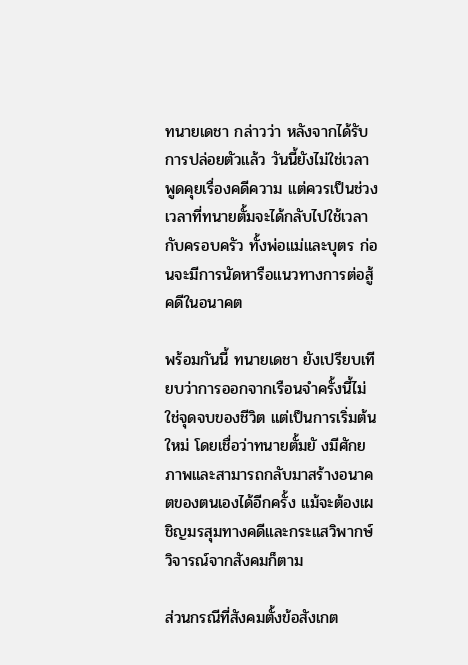ทนายเดชา กล่าวว่า หลังจากได้รับการปล่อยตัวแล้ว วันนี้ยังไม่ใช่เวลาพูดคุยเรื่องคดีความ แต่ควรเป็นช่วงเวลาที่ทนายตั้มจะได้กลับไปใช้เวลากับครอบครัว ทั้งพ่อแม่และบุตร ก่อนจะมีการนัดหารือแนวทางการต่อสู้คดีในอนาคต

พร้อมกันนี้ ทนายเดชา ยังเปรียบเทียบว่าการออกจากเรือนจำครั้งนี้ไม่ใช่จุดจบของชีวิต แต่เป็นการเริ่มต้นใหม่ โดยเชื่อว่าทนายตั้มยั งมีศักยภาพและสามารถกลับมาสร้างอนาคตของตนเองได้อีกครั้ง แม้จะต้องเผชิญมรสุมทางคดีและกระแสวิพากษ์วิจารณ์จากสังคมก็ตาม

ส่วนกรณีที่สังคมตั้งข้อสังเกต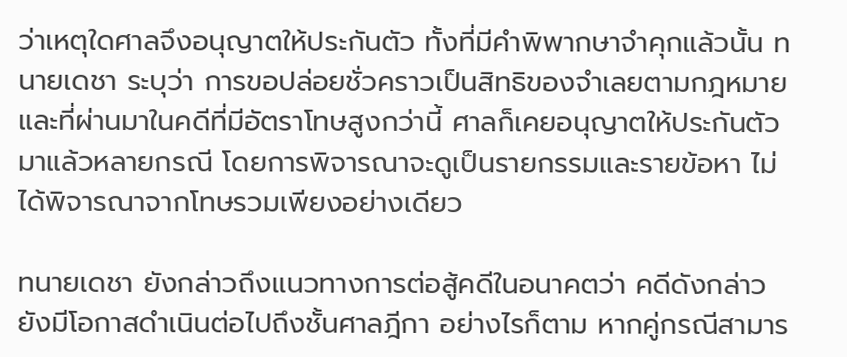ว่าเหตุใดศาลจึงอนุญาตให้ประกันตัว ทั้งที่มีคำพิพากษาจำคุกแล้วนั้น ทนายเดชา ระบุว่า การขอปล่อยชั่วคราวเป็นสิทธิของจำเลยตามกฎหมาย และที่ผ่านมาในคดีที่มีอัตราโทษสูงกว่านี้ ศาลก็เคยอนุญาตให้ประกันตัวมาแล้วหลายกรณี โดยการพิจารณาจะดูเป็นรายกรรมและรายข้อหา ไม่ได้พิจารณาจากโทษรวมเพียงอย่างเดียว

ทนายเดชา ยังกล่าวถึงแนวทางการต่อสู้คดีในอนาคตว่า คดีดังกล่าวยังมีโอกาสดำเนินต่อไปถึงชั้นศาลฎีกา อย่างไรก็ตาม หากคู่กรณีสามาร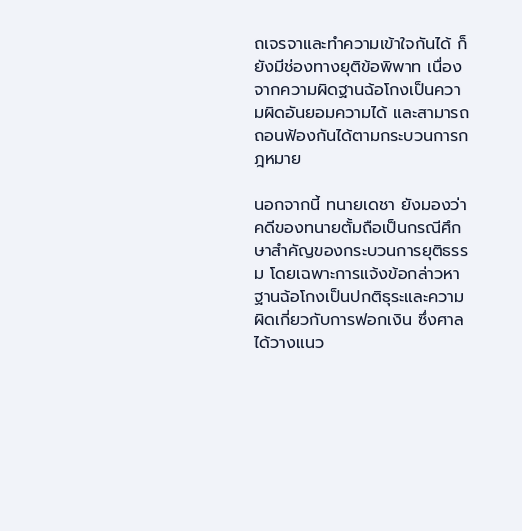ถเจรจาและทำความเข้าใจกันได้ ก็ยังมีช่องทางยุติข้อพิพาท เนื่องจากความผิดฐานฉ้อโกงเป็นความผิดอันยอมความได้ และสามารถถอนฟ้องกันได้ตามกระบวนการกฎหมาย

นอกจากนี้ ทนายเดชา ยังมองว่าคดีของทนายตั้มถือเป็นกรณีศึกษาสำคัญของกระบวนการยุติธรรม โดยเฉพาะการแจ้งข้อกล่าวหาฐานฉ้อโกงเป็นปกติธุระและความผิดเกี่ยวกับการฟอกเงิน ซึ่งศาลได้วางแนว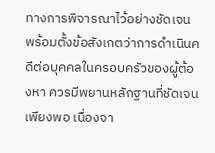ทางการพิจารณาไว้อย่างชัดเจน พร้อมตั้งข้อสังเกตว่าการดำเนินคดีต่อบุคคลในครอบครัวของผู้ต้องหา ควรมีพยานหลักฐานที่ชัดเจนเพียงพอ เนื่องจา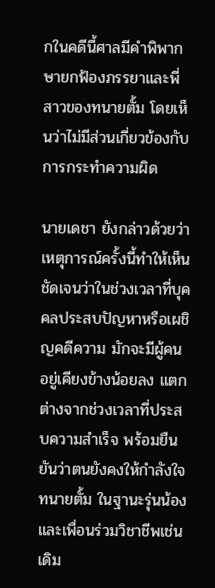กในคดีนี้ศาลมีคำพิพากษายกฟ้องภรรยาและพี่สาวของทนายตั้ม โดยเห็นว่าไม่มีส่วนเกี่ยวข้องกับการกระทำความผิด

นายเดชา ยังกล่าวด้วยว่า เหตุการณ์ครั้งนี้ทำให้เห็นชัดเจนว่าในช่วงเวลาที่บุคคลประสบปัญหาหรือเผชิญคดีความ มักจะมีผู้คนอยู่เคียงข้างน้อยลง แตกต่างจากช่วงเวลาที่ประสบความสำเร็จ พร้อมยืนยันว่าตนยังคงให้กำลังใจทนายตั้ม ในฐานะรุ่นน้องและเพื่อนร่วมวิชาชีพเช่นเดิม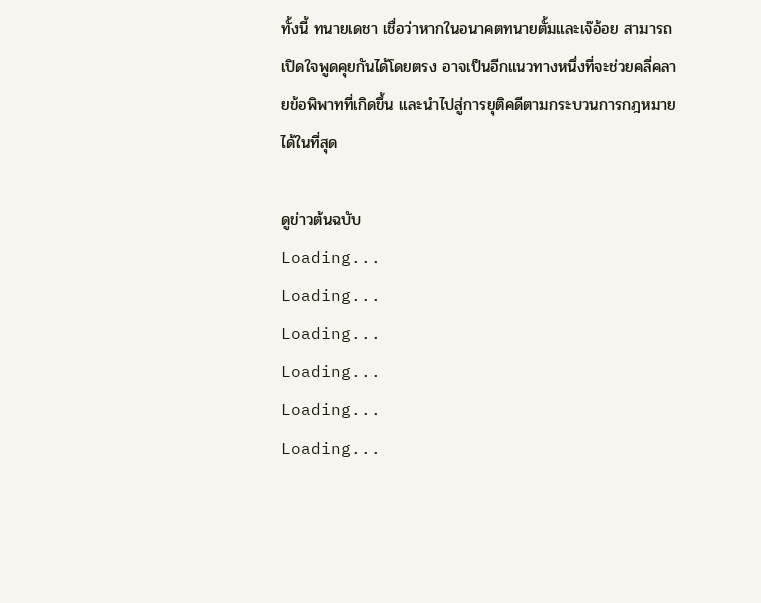ทั้งนี้ ทนายเดชา เชื่อว่าหากในอนาคตทนายตั้มและเจ๊อ้อย สามารถเปิดใจพูดคุยกันได้โดยตรง อาจเป็นอีกแนวทางหนึ่งที่จะช่วยคลี่คลายข้อพิพาทที่เกิดขึ้น และนำไปสู่การยุติคดีตามกระบวนการกฎหมายได้ในที่สุด

ดูข่าวต้นฉบับ
Loading...
Loading...
Loading...
Loading...
Loading...
Loading...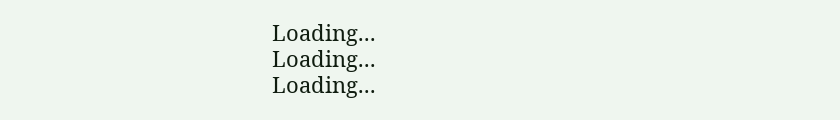Loading...
Loading...
Loading...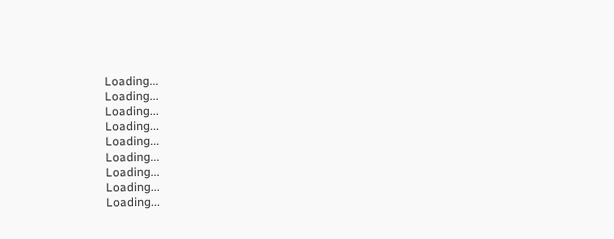Loading...
Loading...
Loading...
Loading...
Loading...
Loading...
Loading...
Loading...
Loading...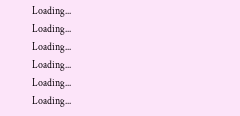Loading...
Loading...
Loading...
Loading...
Loading...
Loading...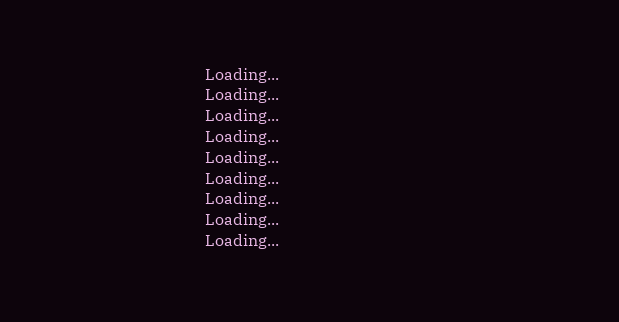Loading...
Loading...
Loading...
Loading...
Loading...
Loading...
Loading...
Loading...
Loading...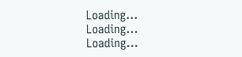Loading...
Loading...
Loading...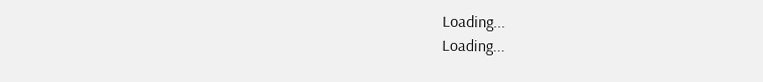Loading...
Loading...